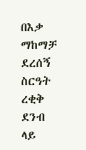በእቃ ማከማቻ ደረሰኝ ስርዓት ረቂቅ ደንብ ላይ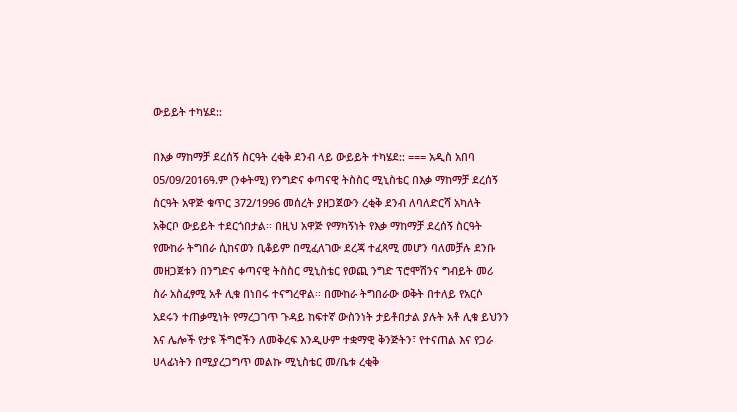ውይይት ተካሄደ::

በእቃ ማከማቻ ደረሰኝ ስርዓት ረቂቅ ደንብ ላይ ውይይት ተካሄደ:: === አዲስ አበባ 05/09/2016ዓ.ም (ንቀትሚ) የንግድና ቀጣናዊ ትስስር ሚኒስቴር በእቃ ማከማቻ ደረሰኝ ስርዓት አዋጅ ቁጥር 372/1996 መሰረት ያዘጋጀውን ረቂቅ ደንብ ለባለድርሻ አካለት አቅርቦ ውይይት ተደርጎበታል፡፡ በዚህ አዋጅ የማካኝነት የእቃ ማከማቻ ደረሰኝ ስርዓት የሙከራ ትግበራ ሲከናወን ቢቆይም በሚፈለገው ደረጃ ተፈጻሚ መሆን ባለመቻሉ ደንቡ መዘጋጀቱን በንግድና ቀጣናዊ ትስስር ሚኒስቴር የወጪ ንግድ ፕሮሞሽንና ግብይት መሪ ስራ አስፈፃሚ አቶ ሊቁ በነበሩ ተናግረዋል፡፡ በሙከራ ትግበራው ወቅት በተለይ የአርሶ አደሩን ተጠቃሚነት የማረጋገጥ ጉዳይ ከፍተኛ ውስንነት ታይቶበታል ያሉት አቶ ሊቁ ይህንን እና ሌሎች የታዩ ችግሮችን ለመቅረፍ እንዲሁም ተቋማዊ ቅንጅትን፣ የተናጠል እና የጋራ ሀላፊነትን በሚያረጋግጥ መልኩ ሚኒስቴር መ/ቤቱ ረቂቅ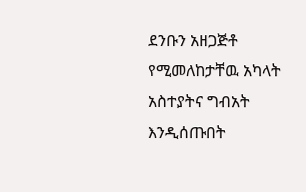ደንቡን አዘጋጅቶ የሚመለከታቸዉ አካላት አስተያትና ግብአት እንዲሰጡበት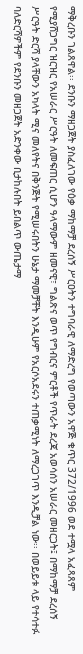ማቅረቡን ገልጸዋል፡፡ ደንቡን ማዘጋጀት ያስፈለገው የዕቃ ማከማቻ ደረሰኝ ሥርዐትን ተግባራዊ ለማድረግ የወጣውን አዋጅ ቁጥር 372/1996 ወደ ተሟላ አፈጻጸም የሚያሸጋግር ዝርዝር የአሠራር ሥርዓት ለመፍጠር ሲሆን ዓላማውም ዘመናዊ፣ ግልጽና ወጥ የግብርና ምርቶች የጥራት ደረጃ አወሳሰን አሠራር መዘርጋት፤ በማከማቻ ደረሰኝ ሥርዓት ድርሻ ያላቸውን አካላት ሚና መለየትና በቅንጅት የሚሠሩበትን ሁኔታ ማመቻቸት እንዲሁም የአርሶአደሩን ተጠቃሚነት ለማረጋገጥ እንዲቻል ነው፡፡ በወይይቱ ላይ የተሳተፉ ባለድርሻዎችም የደንቡን መዘጋጀት አድንቀው ቢታከሉበት ይበልጥ ውጤታማ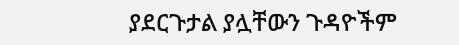ያደርጉታል ያሏቸውን ጉዳዮችም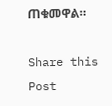ጠቁመዋል።

Share this Post